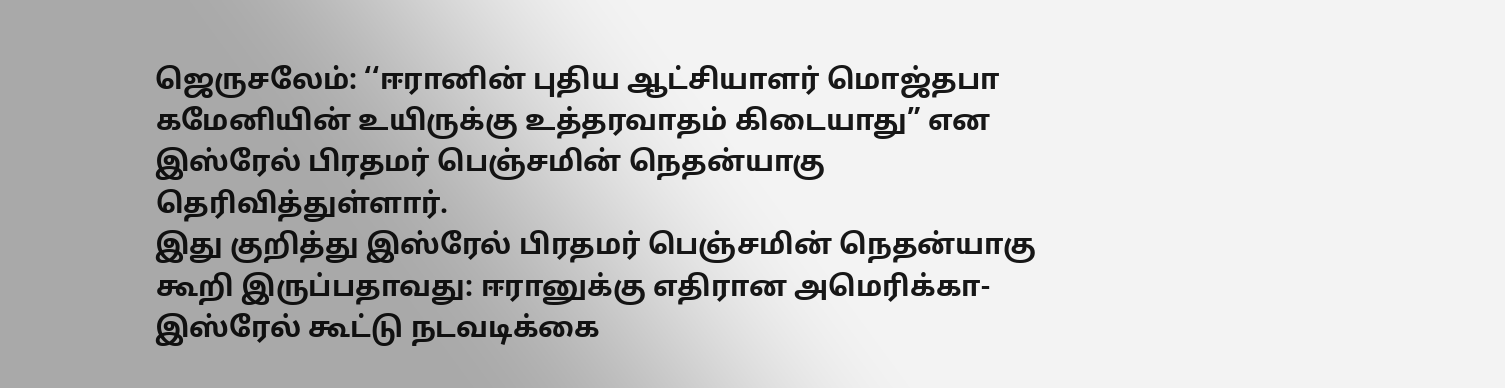ஜெருசலேம்: ‘‘ஈரானின் புதிய ஆட்சியாளர் மொஜ்தபா கமேனியின் உயிருக்கு உத்தரவாதம் கிடையாது” என இஸ்ரேல் பிரதமர் பெஞ்சமின் நெதன்யாகு தெரிவித்துள்ளார்.
இது குறித்து இஸ்ரேல் பிரதமர் பெஞ்சமின் நெதன்யாகு கூறி இருப்பதாவது: ஈரானுக்கு எதிரான அமெரிக்கா-இஸ்ரேல் கூட்டு நடவடிக்கை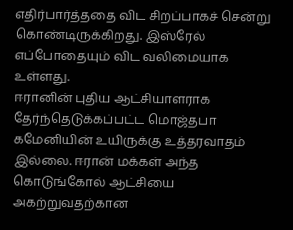எதிர்பார்த்ததை விட சிறப்பாகச் சென்று கொண்டிருக்கிறது. இஸ்ரேல் எப்போதையும் விட வலிமையாக உள்ளது.
ஈரானின் புதிய ஆட்சியாளராக தேர்ந்தெடுக்கப்பட்ட மொஜ்தபா கமேனியின் உயிருக்கு உத்தரவாதம் இல்லை. ஈரான் மக்கள் அந்த கொடுங்கோல் ஆட்சியை அகற்றுவதற்கான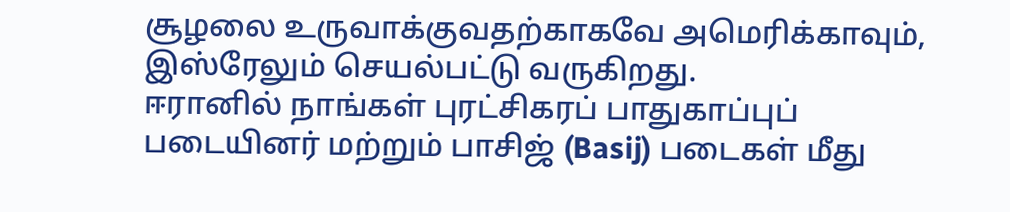சூழலை உருவாக்குவதற்காகவே அமெரிக்காவும், இஸ்ரேலும் செயல்பட்டு வருகிறது.
ஈரானில் நாங்கள் புரட்சிகரப் பாதுகாப்புப் படையினர் மற்றும் பாசிஜ் (Basij) படைகள் மீது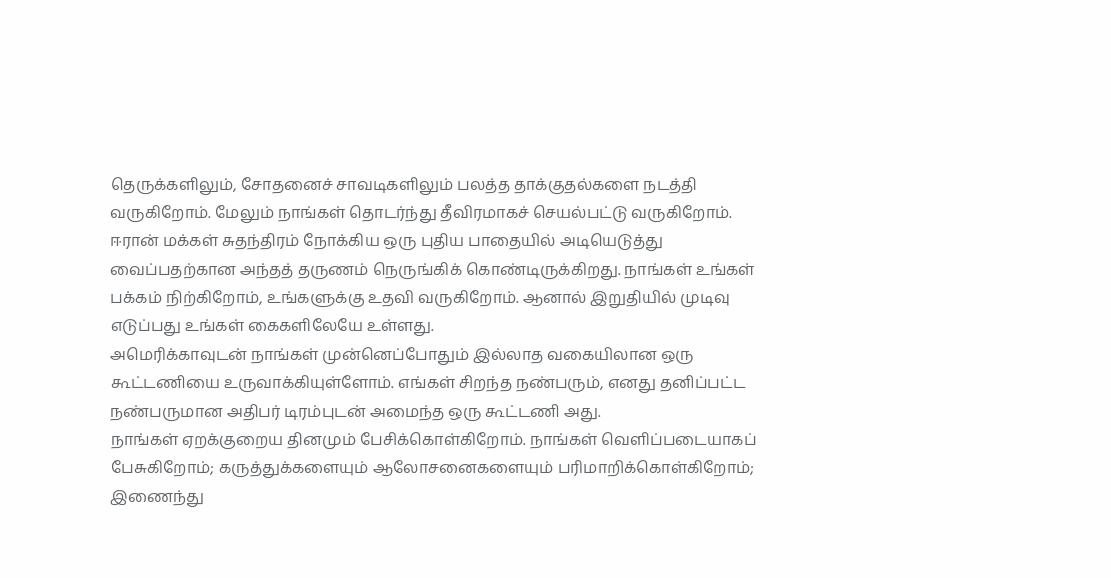தெருக்களிலும், சோதனைச் சாவடிகளிலும் பலத்த தாக்குதல்களை நடத்தி வருகிறோம். மேலும் நாங்கள் தொடர்ந்து தீவிரமாகச் செயல்பட்டு வருகிறோம்.
ஈரான் மக்கள் சுதந்திரம் நோக்கிய ஒரு புதிய பாதையில் அடியெடுத்து வைப்பதற்கான அந்தத் தருணம் நெருங்கிக் கொண்டிருக்கிறது. நாங்கள் உங்கள் பக்கம் நிற்கிறோம், உங்களுக்கு உதவி வருகிறோம். ஆனால் இறுதியில் முடிவு எடுப்பது உங்கள் கைகளிலேயே உள்ளது.
அமெரிக்காவுடன் நாங்கள் முன்னெப்போதும் இல்லாத வகையிலான ஒரு கூட்டணியை உருவாக்கியுள்ளோம். எங்கள் சிறந்த நண்பரும், எனது தனிப்பட்ட நண்பருமான அதிபர் டிரம்புடன் அமைந்த ஒரு கூட்டணி அது.
நாங்கள் ஏறக்குறைய தினமும் பேசிக்கொள்கிறோம். நாங்கள் வெளிப்படையாகப் பேசுகிறோம்; கருத்துக்களையும் ஆலோசனைகளையும் பரிமாறிக்கொள்கிறோம்; இணைந்து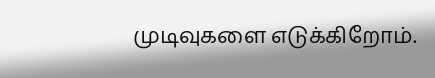முடிவுகளை எடுக்கிறோம்.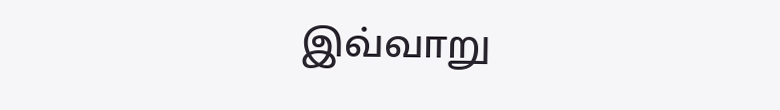இவ்வாறு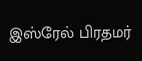இஸ்ரேல் பிரதமர்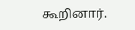கூறினார்.